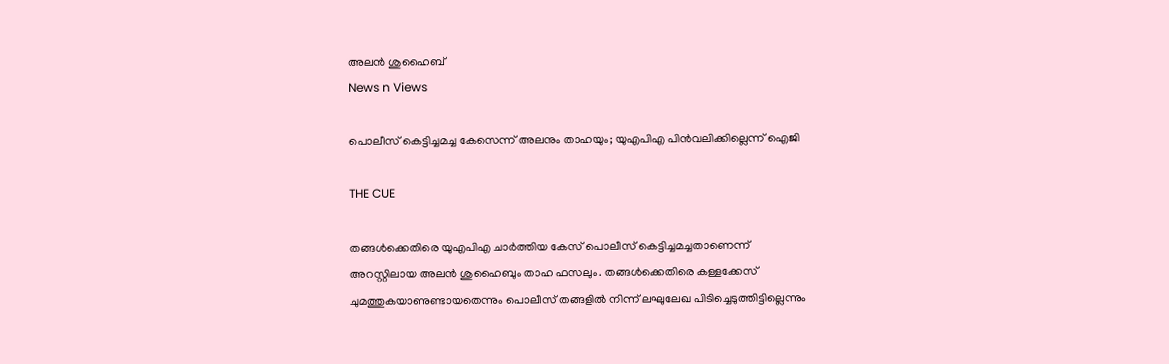അലന്‍ ശുഹൈബ്
News n Views

പൊലീസ് കെട്ടിച്ചമച്ച കേസെന്ന് അലനും താഹയും; യുഎപിഎ പിന്‍വലിക്കില്ലെന്ന് ഐജി

THE CUE

തങ്ങള്‍ക്കെതിരെ യുഎപിഎ ചാര്‍ത്തിയ കേസ് പൊലീസ് കെട്ടിച്ചമച്ചതാണെന്ന് അറസ്റ്റിലായ അലന്‍ ശുഹൈബും താഹ ഫസലും. തങ്ങള്‍ക്കെതിരെ കള്ളക്കേസ് ചുമത്തുകയാണുണ്ടായതെന്നും പൊലീസ് തങ്ങളില്‍ നിന്ന് ലഘുലേഖ പിടിച്ചെടുത്തിട്ടില്ലെന്നും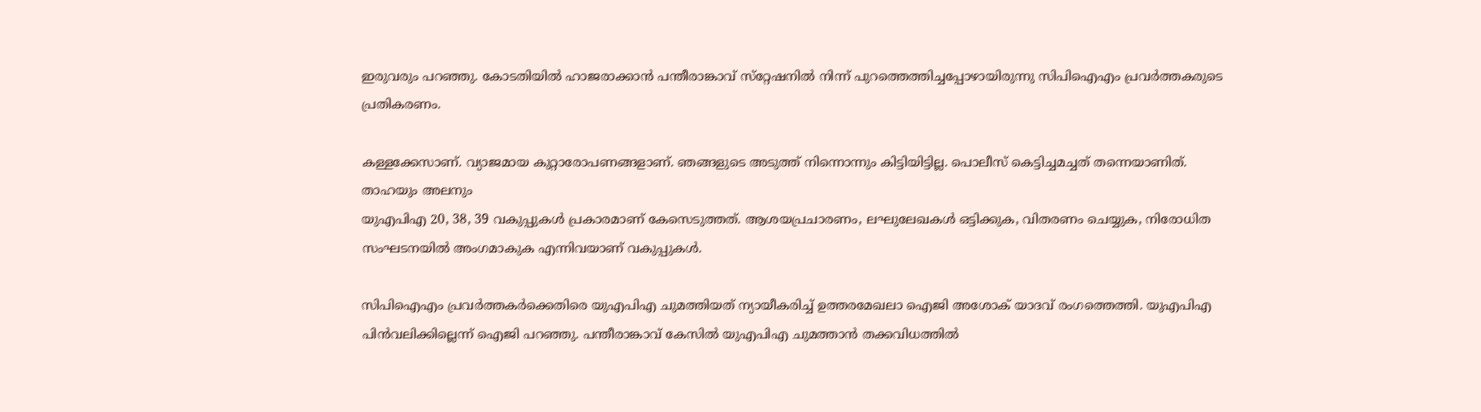ഇരുവരും പറഞ്ഞു. കോടതിയില്‍ ഹാജരാക്കാന്‍ പന്തീരാങ്കാവ് സ്‌റ്റേഷനില്‍ നിന്ന് പുറത്തെത്തിച്ചപ്പോഴായിരുന്നു സിപിഐഎം പ്രവര്‍ത്തകരുടെ പ്രതികരണം.

കള്ളക്കേസാണ്. വ്യാജമായ കുറ്റാരോപണങ്ങളാണ്. ഞങ്ങളുടെ അടുത്ത് നിന്നൊന്നും കിട്ടിയിട്ടില്ല. പൊലീസ് കെട്ടിച്ചമച്ചത് തന്നെയാണിത്.
താഹയും അലനും
യുഎപിഎ 20, 38, 39 വകുപ്പുകള്‍ പ്രകാരമാണ് കേസെടുത്തത്. ആശയപ്രചാരണം, ലഘുലേഖകള്‍ ഒട്ടിക്കുക, വിതരണം ചെയ്യുക, നിരോധിത സംഘടനയില്‍ അംഗമാകുക എന്നിവയാണ് വകുപ്പുകള്‍.

സിപിഐഎം പ്രവര്‍ത്തകര്‍ക്കെതിരെ യുഎപിഎ ചുമത്തിയത് ന്യായീകരിച്ച് ഉത്തരമേഖലാ ഐജി അശോക് യാദവ് രംഗത്തെത്തി. യുഎപിഎ പിന്‍വലിക്കില്ലെന്ന് ഐജി പറഞ്ഞു. പന്തീരാങ്കാവ് കേസില്‍ യുഎപിഎ ചുമത്താന്‍ തക്കവിധത്തില്‍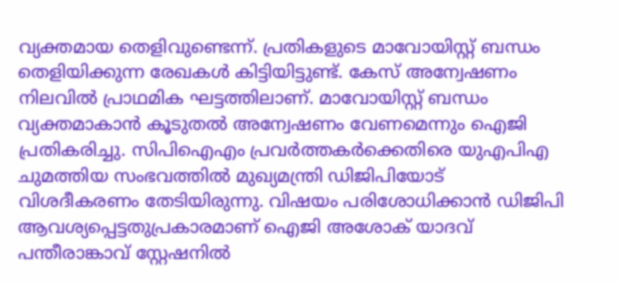വ്യക്തമായ തെളിവുണ്ടെന്ന്. പ്രതികളുടെ മാവോയിസ്റ്റ് ബന്ധം തെളിയിക്കുന്ന രേഖകള്‍ കിട്ടിയിട്ടുണ്ട്. കേസ് അന്വേഷണം നിലവില്‍ പ്രാഥമിക ഘട്ടത്തിലാണ്. മാവോയിസ്റ്റ് ബന്ധം വ്യക്തമാകാന്‍ കൂടുതല്‍ അന്വേഷണം വേണമെന്നും ഐജി പ്രതികരിച്ചു. സിപിഐഎം പ്രവര്‍ത്തകര്‍ക്കെതിരെ യുഎപിഎ ചുമത്തിയ സംഭവത്തില്‍ മുഖ്യമന്ത്രി ഡിജിപിയോട് വിശദീകരണം തേടിയിരുന്നു. വിഷയം പരിശോധിക്കാന്‍ ഡിജിപി ആവശ്യപ്പെട്ടതുപ്രകാരമാണ് ഐജി അശോക് യാദവ് പന്തീരാങ്കാവ് സ്റ്റേഷനില്‍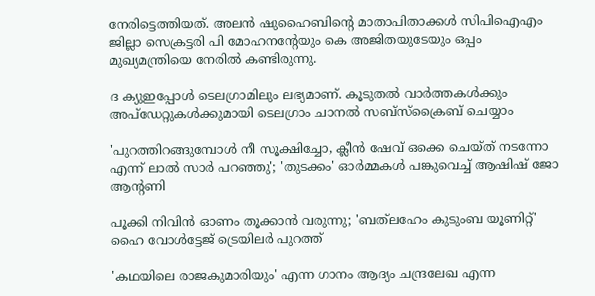നേരിട്ടെത്തിയത്. അലന്‍ ഷുഹൈബിന്റെ മാതാപിതാക്കള്‍ സിപിഐഎം ജില്ലാ സെക്രട്ടരി പി മോഹനന്റേയും കെ അജിതയുടേയും ഒപ്പം മുഖ്യമന്ത്രിയെ നേരില്‍ കണ്ടിരുന്നു.

ദ ക്യുഇപ്പോള്‍ ടെലഗ്രാമിലും ലഭ്യമാണ്. കൂടുതല്‍ വാര്‍ത്തകള്‍ക്കും അപ്‌ഡേറ്റുകള്‍ക്കുമായി ടെലഗ്രാം ചാനല്‍ സബ്‌സ്‌ക്രൈബ് ചെയ്യാം

'പുറത്തിറങ്ങുമ്പോൾ നീ സൂക്ഷിച്ചോ, ക്ലീൻ ഷേവ് ഒക്കെ ചെയ്ത് നടന്നോ എന്ന് ലാൽ സാർ പറഞ്ഞു'; 'തുടക്കം' ഓർമ്മകൾ പങ്കുവെച്ച് ആഷിഷ് ജോ ആന്റണി

പൂക്കി നിവിൻ ഓണം തൂക്കാൻ വരുന്നു; 'ബത്‍ലഹേം കുടുംബ യൂണിറ്റ്' ഹൈ വോൾട്ടേജ് ട്രെയിലർ പുറത്ത്

'കഥയിലെ രാജകുമാരിയും' എന്ന ഗാനം ആദ്യം ചന്ദ്രലേഖ എന്ന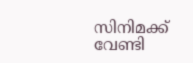സിനിമക്ക് വേണ്ടി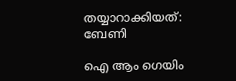തയ്യാറാക്കിയത്: ബേണി

ഐ ആം ഗെയിം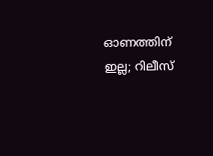ഓണത്തിന് ഇല്ല; റിലീസ്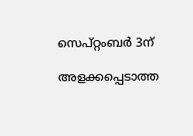സെപ്റ്റംബർ 3ന്

അളക്കപ്പെടാത്ത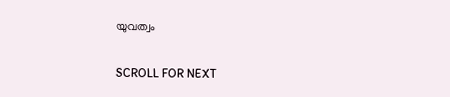യുവത്വം

SCROLL FOR NEXT